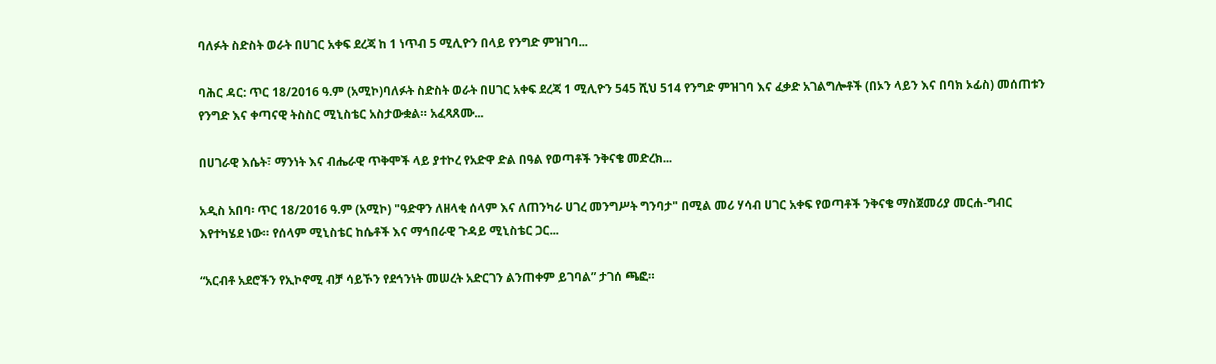ባለፉት ስድስት ወራት በሀገር አቀፍ ደረጃ ከ 1 ነጥብ 5 ሚሊዮን በላይ የንግድ ምዝገባ...

ባሕር ዳር: ጥር 18/2016 ዓ.ም (አሚኮ)ባለፉት ስድስት ወራት በሀገር አቀፍ ደረጃ 1 ሚሊዮን 545 ሺህ 514 የንግድ ምዝገባ እና ፈቃድ አገልግሎቶች (በኦን ላይን እና በባክ ኦፊስ) መሰጠቱን የንግድ እና ቀጣናዊ ትስስር ሚኒስቴር አስታውቋል። አፈጻጸሙ...

በሀገራዊ እሴት፣ ማንነት እና ብሔራዊ ጥቅሞች ላይ ያተኮረ የአድዋ ድል በዓል የወጣቶች ንቅናቄ መድረክ...

አዲስ አበባ፡ ጥር 18/2016 ዓ.ም (አሚኮ) "ዓድዋን ለዘላቂ ሰላም እና ለጠንካራ ሀገረ መንግሥት ግንባታ" በሚል መሪ ሃሳብ ሀገር አቀፍ የወጣቶች ንቅናቄ ማስጀመሪያ መርሐ-ግብር እየተካሄደ ነው። የሰላም ሚኒስቴር ከሴቶች እና ማኅበራዊ ጉዳይ ሚኒስቴር ጋር...

“አርብቶ አደሮችን የኢኮኖሚ ብቻ ሳይኾን የደኅንነት መሠረት አድርገን ልንጠቀም ይገባል” ታገሰ ጫፎ።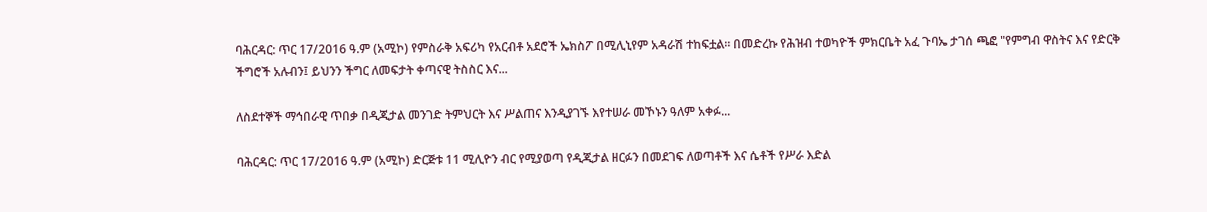ባሕርዳር: ጥር 17/2016 ዓ.ም (አሚኮ) የምስራቅ አፍሪካ የአርብቶ አደሮች ኤክስፖ በሚሊኒየም አዳራሽ ተከፍቷል። በመድረኩ የሕዝብ ተወካዮች ምክርቤት አፈ ጉባኤ ታገሰ ጫፎ "የምግብ ዋስትና እና የድርቅ ችግሮች አሉብን፤ ይህንን ችግር ለመፍታት ቀጣናዊ ትስስር እና...

ለስደተኞች ማኅበራዊ ጥበቃ በዲጂታል መንገድ ትምህርት እና ሥልጠና እንዲያገኙ እየተሠራ መኾኑን ዓለም አቀፉ...

ባሕርዳር: ጥር 17/2016 ዓ.ም (አሚኮ) ድርጅቱ 11 ሚሊዮን ብር የሚያወጣ የዲጂታል ዘርፉን በመደገፍ ለወጣቶች እና ሴቶች የሥራ እድል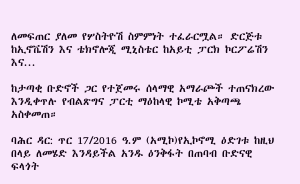ለመፍጠር ያለመ የሦስትዮሽ ስምምነት ተፈራርሟል። ድርጅቱ ከኢኖቬሽን እና ቴክኖሎጂ ሚኒስቴር ከአይቲ ፓርክ ኮርፖሬሽን እና...

ከታጣቂ ቡድኖች ጋር የተጀመሩ ሰላማዊ አማራጮች ተጠናክረው እንዲቀጥሉ የብልጽግና ፓርቲ ማዕከላዊ ኮሚቴ አቅጣጫ አስቀመጠ።

ባሕር ዳር: ጥር 17/2016 ዓ.ም (አሚኮ)የኢኮኖሚ ዕድገቱ ከዚህ በላይ ለመሄድ እንዳይችል አንዱ ዕንቅፋት በጠባብ ቡድናዊ ፍላጎት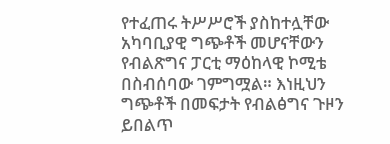የተፈጠሩ ትሥሥሮች ያስከተሏቸው አካባቢያዊ ግጭቶች መሆናቸውን የብልጽግና ፓርቲ ማዕከላዊ ኮሚቴ በስብሰባው ገምግሟል። እነዚህን ግጭቶች በመፍታት የብልፅግና ጉዞን ይበልጥ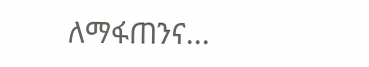ለማፋጠንና...